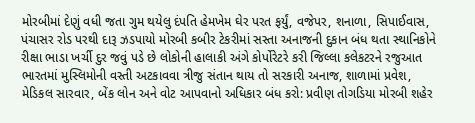મોરબીમાં દેણું વધી જતા ગુમ થયેલુ દંપતિ હેમખેમ ઘેર પરત ફર્યું, વજેપર, શનાળા, સિપાઈવાસ, પંચાસર રોડ પરથી દારૂ ઝડપાયો મોરબી કબીર ટેકરીમાં સસ્તા અનાજની દુકાન બંધ થતા સ્થાનિકોને રીક્ષા ભાડા ખર્ચી દુર જવું પડે છે લોકોની હાલાકી અંગે કોર્પોરેટરે કરી જિલ્લા કલેકટરને રજુઆત ભારતમાં મુસ્લિમોની વસ્તી અટકાવવા ત્રીજુ સંતાન થાય તો સરકારી અનાજ, શાળામાં પ્રવેશ, મેડિકલ સારવાર, બેંક લોન અને વોટ આપવાનો અધિકાર બંધ કરો: પ્રવીણ તોગડિયા મોરબી શહેર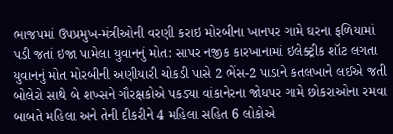ભાજપમાં ઉપપ્રમુખ-મંત્રીઓની વરણી કરાઇ મોરબીના ખાનપર ગામે ઘરના ફળિયામાં પડી જતાં ઇજા પામેલા યુવાનનું મોત: સાપર નજીક કારખાનામાં ઇલેક્ટ્રીક શૉટ લગતા યુવાનનું મોત મોરબીની અણીયારી ચોકડી પાસે 2 ભેંસ-2 પાડાને કતલખાને લઈએ જતી બોલેરો સાથે બે શખ્સને ગૌરક્ષકોએ પકડ્યા વાંકાનેરના જોધપર ગામે છોકરાઓના રમવા બાબતે મહિલા અને તેની દીકરીને 4 મહિલા સહિત 6 લોકોએ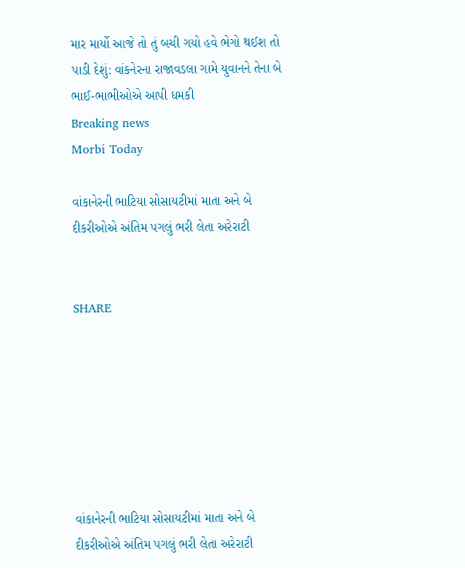માર માર્યો આજે તો તું બચી ગયો હવે ભેગો થઈશ તો પાડી દેશું: વાંકનેરના રાજાવડલા ગામે યુવાનને તેના બે ભાઈ-ભાભીઓએ આપી ધમકી
Breaking news
Morbi Today

વાંકાનેરની ભાટિયા સોસાયટીમાં માતા અને બે દીકરીઓએ અંતિમ પગલું ભરી લેતા અરેરાટી


SHARE







વાંકાનેરની ભાટિયા સોસાયટીમાં માતા અને બે દીકરીઓએ અંતિમ પગલું ભરી લેતા અરેરાટી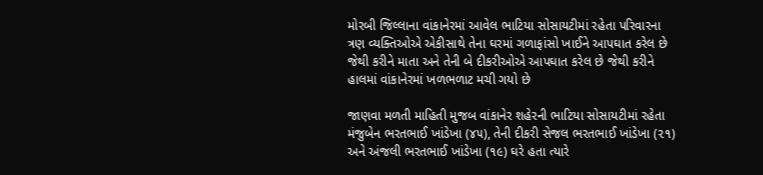મોરબી જિલ્લાના વાંકાનેરમાં આવેલ ભાટિયા સોસાયટીમાં રહેતા પરિવારના ત્રણ વ્યક્તિઓએ એકીસાથે તેના ઘરમાં ગળાફાંસો ખાઈને આપઘાત કરેલ છે જેથી કરીને માતા અને તેની બે દીકરીઓએ આપઘાત કરેલ છે જેથી કરીને હાલમાં વાંકાનેરમાં ખળભળાટ મચી ગયો છે

જાણવા મળતી માહિતી મુજબ વાંકાનેર શહેરની ભાટિયા સોસાયટીમાં રહેતા મંજુબેન ભરતભાઈ ખાંડેખા (૪૫), તેની દીકરી સેજલ ભરતભાઈ ખાંડેખા (૨૧) અને અંજલી ભરતભાઈ ખાંડેખા (૧૯) ઘરે હતા ત્યારે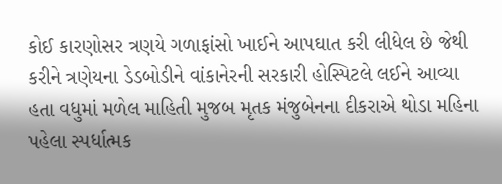કોઈ કારણોસર ત્રણયે ગળાફાંસો ખાઈને આપઘાત કરી લીધેલ છે જેથી કરીને ત્રણેયના ડેડબોડીને વાંકાનેરની સરકારી હોસ્પિટલે લઈને આવ્યા હતા વધુમાં મળેલ માહિતી મુજબ મૃતક મંજુબેનના દીકરાએ થોડા મહિના પહેલા સ્પર્ધાત્મક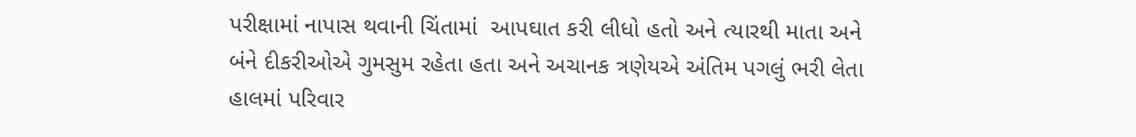પરીક્ષામાં નાપાસ થવાની ચિંતામાં  આપઘાત કરી લીધો હતો અને ત્યારથી માતા અને બંને દીકરીઓએ ગુમસુમ રહેતા હતા અને અચાનક ત્રણેયએ અંતિમ પગલું ભરી લેતા હાલમાં પરિવાર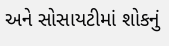અને સોસાયટીમાં શોકનું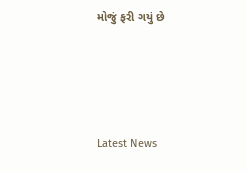મોજું ફરી ગયું છે






Latest News